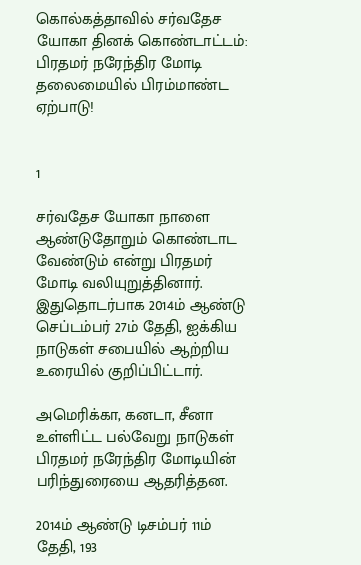கொல்கத்தாவில் சர்வதேச யோகா தினக் கொண்டாட்டம்: பிரதமர் நரேந்திர மோடி தலைமையில் பிரம்மாண்ட ஏற்பாடு!


1

சர்வதேச யோகா நாளை ஆண்டுதோறும் கொண்டாட வேண்டும் என்று பிரதமர் மோடி வலியுறுத்தினார். இதுதொடர்பாக 2014ம் ஆண்டு செப்டம்பர் 27ம் தேதி, ஐக்கிய நாடுகள் சபையில் ஆற்றிய உரையில் குறிப்பிட்டார்.

அமெரிக்கா, கனடா, சீனா உள்ளிட்ட பல்வேறு நாடுகள் பிரதமர் நரேந்திர மோடியின் பரிந்துரையை ஆதரித்தன.

2014ம் ஆண்டு டிசம்பர் 11ம் தேதி, 193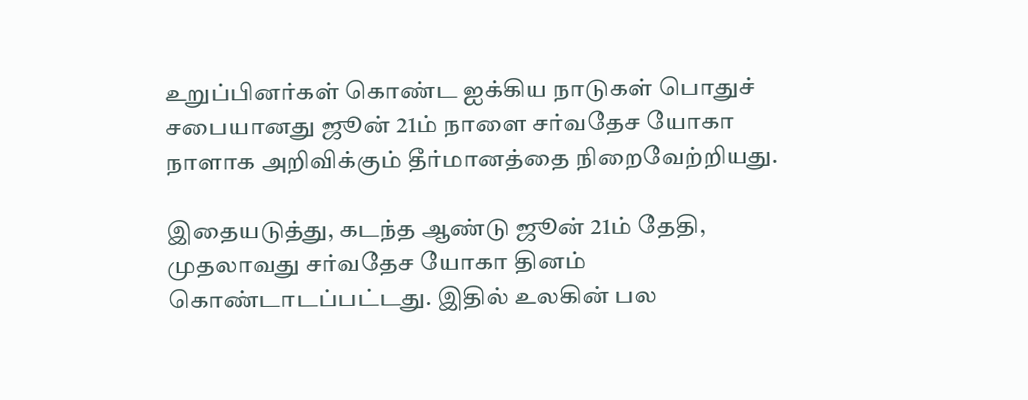உறுப்பினர்கள் கொண்ட ஐக்கிய நாடுகள் பொதுச் சபையானது ஜூன் 21ம் நாளை சர்வதேச யோகா நாளாக அறிவிக்கும் தீர்மானத்தை நிறைவேற்றியது.

இதையடுத்து, கடந்த ஆண்டு ஜூன் 21ம் தேதி, முதலாவது சர்வதேச யோகா தினம் கொண்டாடப்பட்டது. இதில் உலகின் பல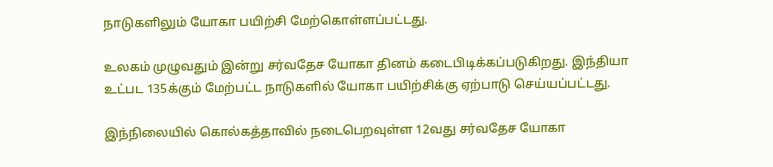நாடுகளிலும் யோகா பயிற்சி மேற்கொள்ளப்பட்டது.

உலகம் முழுவதும் இன்று சர்வதேச யோகா தினம் கடைபிடிக்கப்படுகிறது. இந்தியா உட்பட 135க்கும் மேற்பட்ட நாடுகளில் யோகா பயிற்சிக்கு ஏற்பாடு செய்யப்பட்டது.

இந்நிலையில் கொல்கத்தாவில் நடைபெறவுள்ள 12வது சர்வதேச யோகா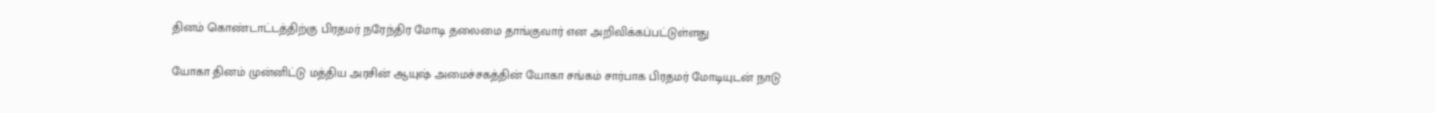தினம் கொண்டாட்டத்திற்கு பிரதமர் நரேந்திர மோடி தலைமை தாங்குவார் என அறிவிக்கப்பட்டுள்ளது

யோகா தினம் முன்னிட்டு மத்திய அரசின் ஆயுஷ் அமைச்சகத்தின் யோகா சங்கம் சார்பாக பிரதமர் மோடியுடன் நாடு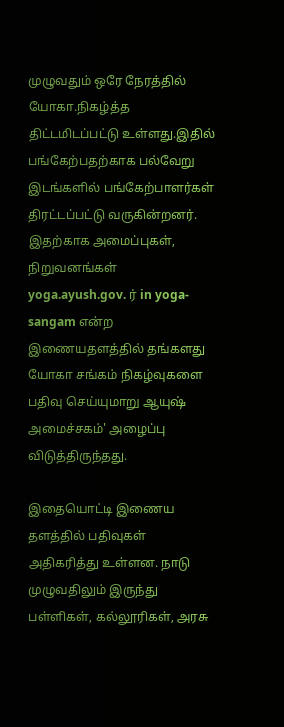முழுவதும் ஒரே நேரத்தில் யோகா.நிகழ்த்த திட்டமிடப்பட்டு உள்ளது.இதில் பங்கேற்பதற்காக பல்வேறு இடங்களில் பங்கேற்பாளர்கள் திரட்டப்பட்டு வருகின்றனர். இதற்காக அமைப்புகள், நிறுவனங்கள் yoga.ayush.gov. ர் in yoga-sangam என்ற இணையதளத்தில் தங்களது யோகா சங்கம் நிகழ்வுகளை பதிவு செய்யுமாறு ஆயுஷ் அமைச்சகம்' அழைப்பு விடுத்திருந்தது.

இதையொட்டி இணைய தளத்தில் பதிவுகள் அதிகரித்து உள்ளன. நாடு முழுவதிலும் இருந்து பள்ளிகள், கல்லூரிகள், அரசு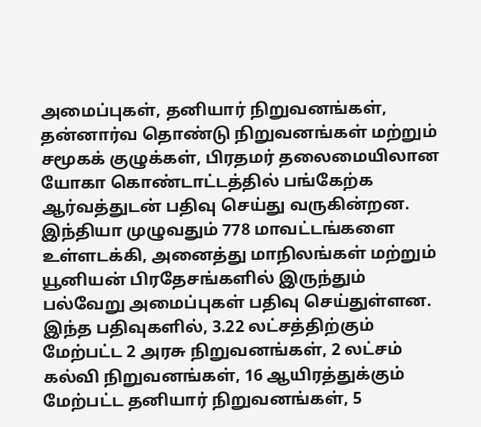அமைப்புகள், தனியார் நிறுவனங்கள், தன்னார்வ தொண்டு நிறுவனங்கள் மற்றும் சமூகக் குழுக்கள், பிரதமர் தலைமையிலான யோகா கொண்டாட்டத்தில் பங்கேற்க ஆர்வத்துடன் பதிவு செய்து வருகின்றன. இந்தியா முழுவதும் 778 மாவட்டங்களை உள்ளடக்கி, அனைத்து மாநிலங்கள் மற்றும் யூனியன் பிரதேசங்களில் இருந்தும் பல்வேறு அமைப்புகள் பதிவு செய்துள்ளன. இந்த பதிவுகளில், 3.22 லட்சத்திற்கும் மேற்பட்ட 2 அரசு நிறுவனங்கள், 2 லட்சம் கல்வி நிறுவனங்கள், 16 ஆயிரத்துக்கும் மேற்பட்ட தனியார் நிறுவனங்கள், 5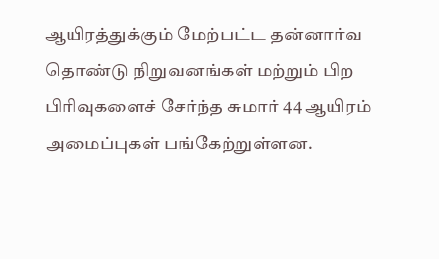ஆயிரத்துக்கும் மேற்பட்ட தன்னார்வ தொண்டு நிறுவனங்கள் மற்றும் பிற பிரிவுகளைச் சேர்ந்த சுமார் 44 ஆயிரம் அமைப்புகள் பங்கேற்றுள்ளன.